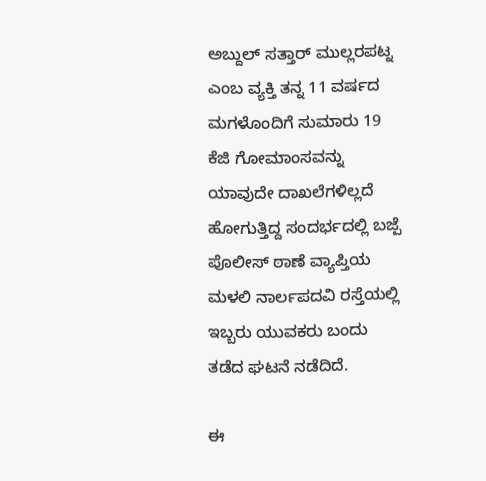ಅಬ್ದುಲ್ ಸತ್ತಾರ್ ಮುಲ್ಲರಪಟ್ನ ಎಂಬ ವ್ಯಕ್ತಿ ತನ್ನ 11 ವರ್ಷದ ಮಗಳೊಂದಿಗೆ ಸುಮಾರು 19 ಕೆಜಿ ಗೋಮಾಂಸವನ್ನು ಯಾವುದೇ ದಾಖಲೆಗಳಿಲ್ಲದೆ ಹೋಗುತ್ತಿದ್ದ ಸಂದರ್ಭದಲ್ಲಿ ಬಜ್ಪೆ ಪೊಲೀಸ್ ಠಾಣೆ ವ್ಯಾಪ್ತಿಯ ಮಳಲಿ ನಾರ್ಲಪದವಿ ರಸ್ತೆಯಲ್ಲಿ ಇಬ್ಬರು ಯುವಕರು ಬಂದು ತಡೆದ ಘಟನೆ ನಡೆದಿದೆ.

ಈ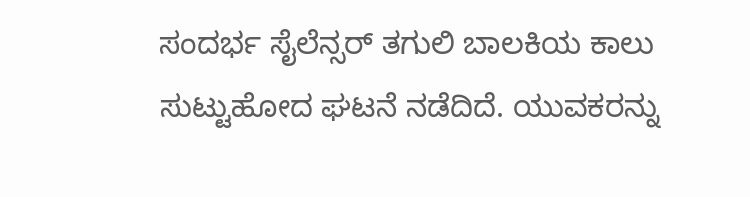ಸಂದರ್ಭ ಸೈಲೆನ್ಸರ್ ತಗುಲಿ ಬಾಲಕಿಯ ಕಾಲು ಸುಟ್ಟುಹೋದ ಘಟನೆ ನಡೆದಿದೆ. ಯುವಕರನ್ನು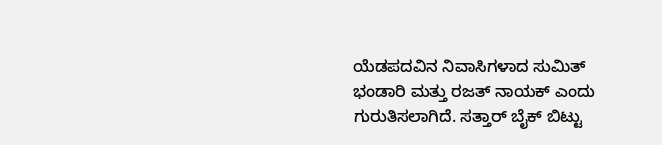ಯೆಡಪದವಿನ ನಿವಾಸಿಗಳಾದ ಸುಮಿತ್ ಭಂಡಾರಿ ಮತ್ತು ರಜತ್ ನಾಯಕ್ ಎಂದು ಗುರುತಿಸಲಾಗಿದೆ. ಸತ್ತಾರ್ ಬೈಕ್ ಬಿಟ್ಟು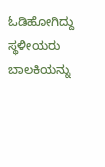ಓಡಿಹೋಗಿದ್ದು ಸ್ಥಳೀಯರು ಬಾಲಕಿಯನ್ನು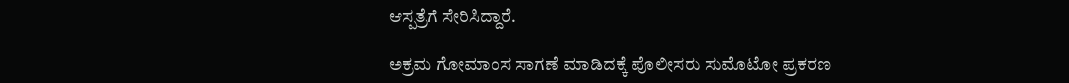ಆಸ್ಪತ್ರೆಗೆ ಸೇರಿಸಿದ್ದಾರೆ.

ಅಕ್ರಮ ಗೋಮಾಂಸ ಸಾಗಣೆ ಮಾಡಿದಕ್ಕೆ ಪೊಲೀಸರು ಸುಮೊಟೋ ಪ್ರಕರಣ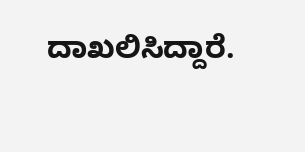ದಾಖಲಿಸಿದ್ದಾರೆ.